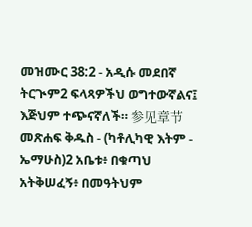መዝሙር 38:2 - አዲሱ መደበኛ ትርጒም2 ፍላጻዎችህ ወግተውኛልና፤ እጅህም ተጭናኛለች። 参见章节መጽሐፍ ቅዱስ - (ካቶሊካዊ እትም - ኤማሁስ)2 አቤቱ፥ በቁጣህ አትቅሠፈኝ፥ በመዓትህም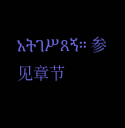አትገሥጸኝ። 参见章节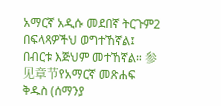አማርኛ አዲሱ መደበኛ ትርጉም2 በፍላጻዎችህ ወግተኸኛል፤ በብርቱ እጅህም መተኸኛል። 参见章节የአማርኛ መጽሐፍ ቅዱስ (ሰማንያ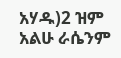አሃዱ)2 ዝም አልሁ ራሴንም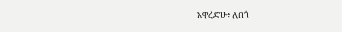አዋረድሁ፥ ለበጎ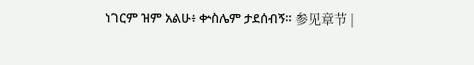ነገርም ዝም አልሁ፥ ቍስሌም ታደሰብኝ። 参见章节 |